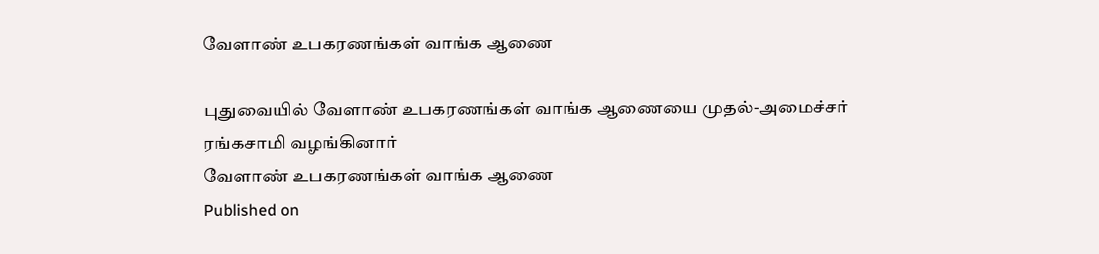வேளாண் உபகரணங்கள் வாங்க ஆணை

புதுவையில் வேளாண் உபகரணங்கள் வாங்க ஆணையை முதல்-அமைச்சர் ரங்கசாமி வழங்கினார்
வேளாண் உபகரணங்கள் வாங்க ஆணை
Published on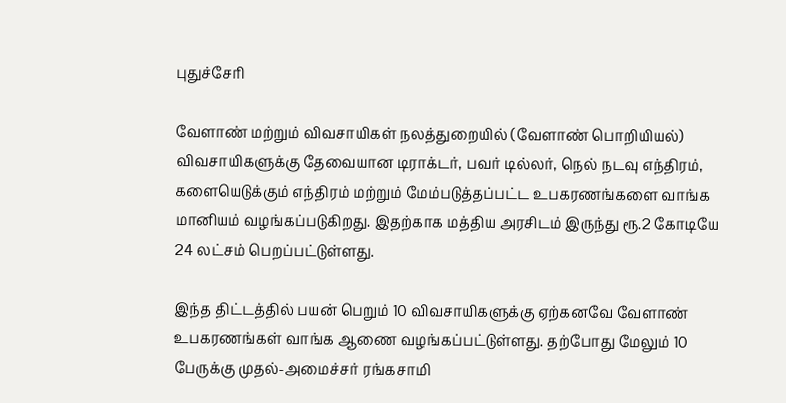புதுச்சேரி

வேளாண் மற்றும் விவசாயிகள் நலத்துறையில் (வேளாண் பொறியியல்) விவசாயிகளுக்கு தேவையான டிராக்டர், பவர் டில்லர், நெல் நடவு எந்திரம், களையெடுக்கும் எந்திரம் மற்றும் மேம்படுத்தப்பட்ட உபகரணங்களை வாங்க மானியம் வழங்கப்படுகிறது. இதற்காக மத்திய அரசிடம் இருந்து ரூ.2 கோடியே 24 லட்சம் பெறப்பட்டுள்ளது.

இந்த திட்டத்தில் பயன் பெறும் 10 விவசாயிகளுக்கு ஏற்கனவே வேளாண் உபகரணங்கள் வாங்க ஆணை வழங்கப்பட்டுள்ளது. தற்போது மேலும் 10 பேருக்கு முதல்-அமைச்சர் ரங்கசாமி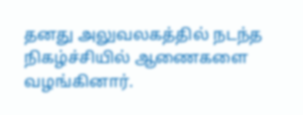தனது அலுவலகத்தில் நடந்த நிகழ்ச்சியில் ஆணைகளை வழங்கினார்.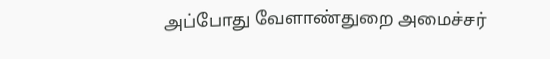அப்போது வேளாண்துறை அமைச்சர்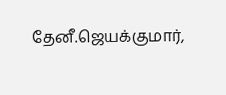தேனீ.ஜெயக்குமார்,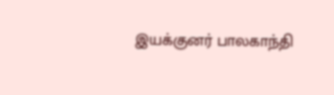இயக்குனர் பாலகாந்தி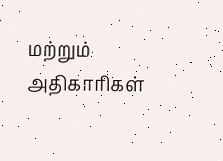மற்றும் அதிகாரிகள்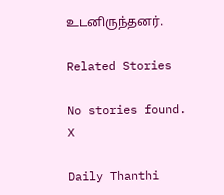உடனிருந்தனர்.

Related Stories

No stories found.
X

Daily Thanthi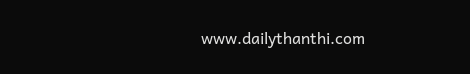www.dailythanthi.com